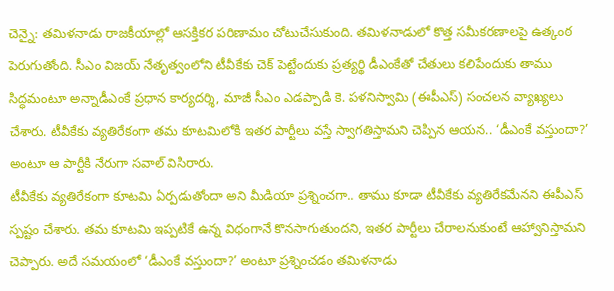చెన్నై: తమిళనాడు రాజకీయాల్లో ఆసక్తికర పరిణామం చోటుచేసుకుంది. తమిళనాడులో కొత్త సమీకరణాలపై ఉత్కంఠ పెరుగుతోంది. సీఎం విజయ్ నేతృత్వంలోని టీవీకేకు చెక్ పెట్టేందుకు ప్రత్యర్థి డీఎంకేతో చేతులు కలిపేందుకు తాము సిద్ధమంటూ అన్నాడీఎంకే ప్రధాన కార్యదర్శి, మాజీ సీఎం ఎడప్పాడి కె. పళనిస్వామి (ఈపీఎస్) సంచలన వ్యాఖ్యలు చేశారు. టీవీకేకు వ్యతిరేకంగా తమ కూటమిలోకి ఇతర పార్టీలు వస్తే స్వాగతిస్తామని చెప్పిన ఆయన.. ‘డీఎంకే వస్తుందా?’ అంటూ ఆ పార్టీకి నేరుగా సవాల్ విసిరారు.
టీవీకేకు వ్యతిరేకంగా కూటమి ఏర్పడుతోందా అని మీడియా ప్రశ్నించగా.. తాము కూడా టీవీకేకు వ్యతిరేకమేనని ఈపీఎస్ స్పష్టం చేశారు. తమ కూటమి ఇప్పటికే ఉన్న విధంగానే కొనసాగుతుందని, ఇతర పార్టీలు చేరాలనుకుంటే ఆహ్వానిస్తామని చెప్పారు. అదే సమయంలో ‘డీఎంకే వస్తుందా?’ అంటూ ప్రశ్నించడం తమిళనాడు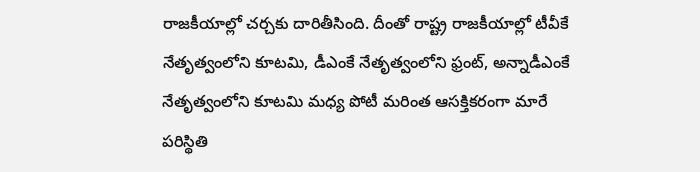రాజకీయాల్లో చర్చకు దారితీసింది. దీంతో రాష్ట్ర రాజకీయాల్లో టీవీకే నేతృత్వంలోని కూటమి, డీఎంకే నేతృత్వంలోని ఫ్రంట్, అన్నాడీఎంకే నేతృత్వంలోని కూటమి మధ్య పోటీ మరింత ఆసక్తికరంగా మారే పరిస్థితి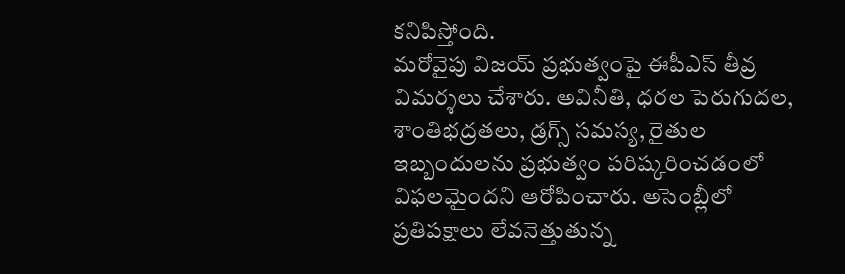కనిపిస్తోంది.
మరోవైపు విజయ్ ప్రభుత్వంపై ఈపీఎస్ తీవ్ర విమర్శలు చేశారు. అవినీతి, ధరల పెరుగుదల, శాంతిభద్రతలు, డ్రగ్స్ సమస్య, రైతుల ఇబ్బందులను ప్రభుత్వం పరిష్కరించడంలో విఫలమైందని ఆరోపించారు. అసెంబ్లీలో ప్రతిపక్షాలు లేవనెత్తుతున్న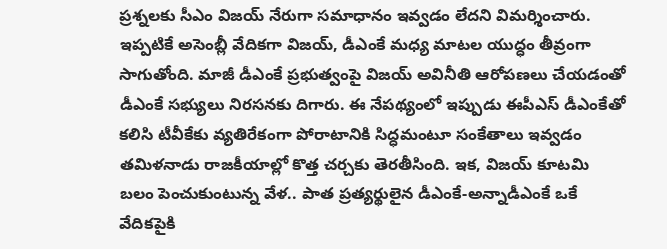ప్రశ్నలకు సీఎం విజయ్ నేరుగా సమాధానం ఇవ్వడం లేదని విమర్శించారు.
ఇప్పటికే అసెంబ్లీ వేదికగా విజయ్, డీఎంకే మధ్య మాటల యుద్ధం తీవ్రంగా సాగుతోంది. మాజీ డీఎంకే ప్రభుత్వంపై విజయ్ అవినీతి ఆరోపణలు చేయడంతో డీఎంకే సభ్యులు నిరసనకు దిగారు. ఈ నేపథ్యంలో ఇప్పుడు ఈపీఎస్ డీఎంకేతో కలిసి టీవీకేకు వ్యతిరేకంగా పోరాటానికి సిద్ధమంటూ సంకేతాలు ఇవ్వడం తమిళనాడు రాజకీయాల్లో కొత్త చర్చకు తెరతీసింది. ఇక, విజయ్ కూటమి బలం పెంచుకుంటున్న వేళ.. పాత ప్రత్యర్థులైన డీఎంకే-అన్నాడీఎంకే ఒకే వేదికపైకి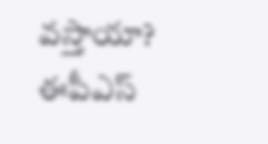వస్తాయా? ఈపీఎస్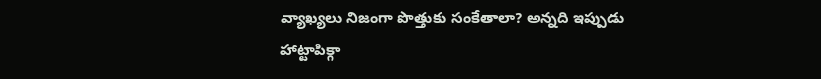వ్యాఖ్యలు నిజంగా పొత్తుకు సంకేతాలా? అన్నది ఇప్పుడు హాట్టాపిక్గా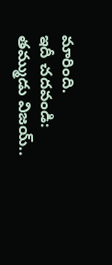మారింది.
ఇదీ చదవండి: తమ్ముడు విజయ్..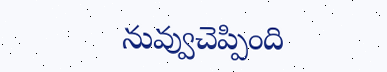నువ్వుచెప్పింది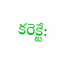కరెక్టే: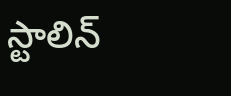స్టాలిన్